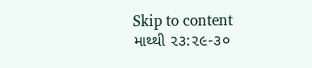Skip to content
માથ્થી ૨૩:૨૯-૩૦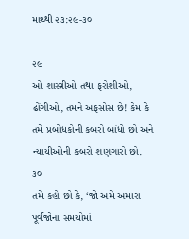માથ્થી ૨૩:૨૯-૩૦

૨૯
ઓ શાસ્ત્રીઓ તથા ફરોશીઓ, ઢોંગીઓ, તમને અફસોસ છે! કેમ કે તમે પ્રબોધકોની કબરો બાંધો છો અને ન્યાયીઓની કબરો શણગારો છો.
૩૦
તમે કહો છો કે, ‘જો અમે અમારા પૂર્વજોના સમયોમાં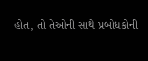હોત, તો તેઓની સાથે પ્રબોધકોની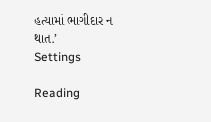હત્યામાં ભાગીદાર ન થાત.’
Settings

Reading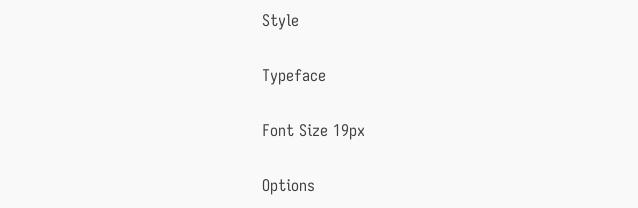Style

Typeface

Font Size 19px

Options